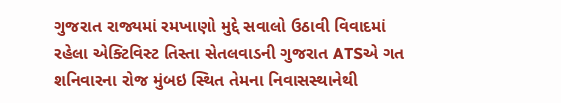ગુજરાત રાજ્યમાં રમખાણો મુદ્દે સવાલો ઉઠાવી વિવાદમાં રહેલા એક્ટિવિસ્ટ તિસ્તા સેતલવાડની ગુજરાત ATSએ ગત શનિવારના રોજ મુંબઇ સ્થિત તેમના નિવાસસ્થાનેથી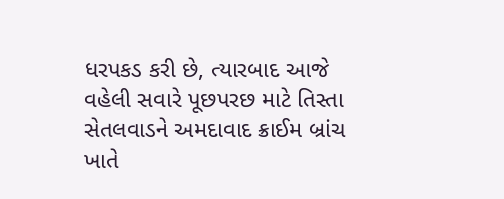ધરપકડ કરી છે, ત્યારબાદ આજે વહેલી સવારે પૂછપરછ માટે તિસ્તા સેતલવાડને અમદાવાદ ક્રાઈમ બ્રાંચ ખાતે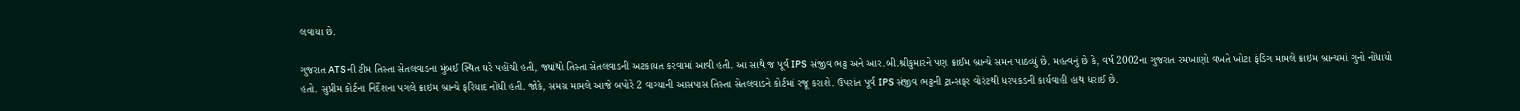લવાયા છે.

ગુજરાત ATSની ટીમ તિસ્તા સેતલવાડના મુંબઈ સ્થિત ઘરે પહોંચી હતી, જ્યાંથો તિસ્તા સેતલવાડની અટકાયત કરવામાં આવી હતી. આ સાથે જ પૂર્વ IPS સંજીવ ભટ્ટ અને આર.બી.શ્રીકુમારને પણ ક્રાઈમ બ્રાન્ચે સમન પાઠવ્યું છે. મહત્વનું છે કે, વર્ષ 2002ના ગુજરાત રમખાણો વખતે ખોટા ફંડિગ મામલે ક્રાઇમ બ્રાન્ચમાં ગુનો નોંધાયો હતો. સુપ્રીમ કોર્ટના નિર્દેશના પગલે ક્રાઇમ બ્રાન્ચે ફરિયાદ નોંધી હતી. જોકે, સમગ્ર મામલે આજે બપોરે 2 વાગ્યાની આસપાસ તિસ્તા સેતલવાડને કોર્ટમાં રજૂ કરાશે. ઉપરાંત પૂર્વ IPS સંજીવ ભટ્ટની ટ્રાન્સફર વોરંટથી ધરપકડની કાર્યવાહી હાથ ધરાઈ છે.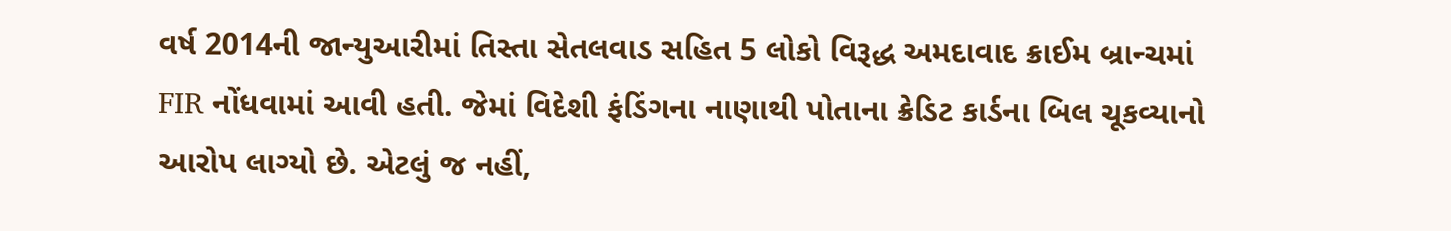વર્ષ 2014ની જાન્યુઆરીમાં તિસ્તા સેતલવાડ સહિત 5 લોકો વિરૂદ્ધ અમદાવાદ ક્રાઈમ બ્રાન્ચમાં FIR નોંધવામાં આવી હતી. જેમાં વિદેશી ફંડિંગના નાણાથી પોતાના ક્રેડિટ કાર્ડના બિલ ચૂકવ્યાનો આરોપ લાગ્યો છે. એટલું જ નહીં,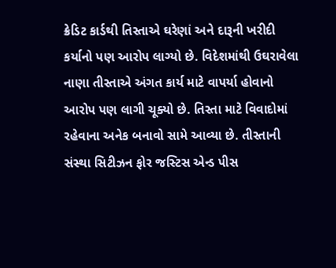ક્રેડિટ કાર્ડથી તિસ્તાએ ઘરેણાં અને દારૂની ખરીદી કર્યાનો પણ આરોપ લાગ્યો છે. વિદેશમાંથી ઉઘરાવેલા નાણા તીસ્તાએ અંગત કાર્ય માટે વાપર્યા હોવાનો આરોપ પણ લાગી ચૂક્યો છે. તિસ્તા માટે વિવાદોમાં રહેવાના અનેક બનાવો સામે આવ્યા છે. તીસ્તાની સંસ્થા સિટીઝન ફોર જસ્ટિસ એન્ડ પીસ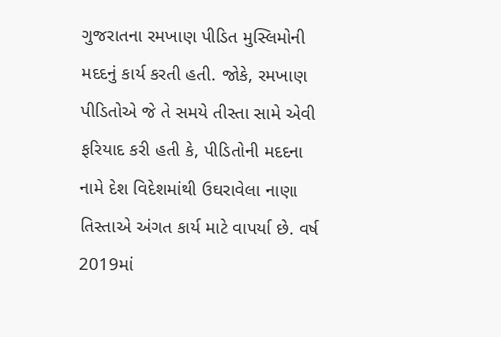ગુજરાતના રમખાણ પીડિત મુસ્લિમોની મદદનું કાર્ય કરતી હતી. જોકે, રમખાણ પીડિતોએ જે તે સમયે તીસ્તા સામે એવી ફરિયાદ કરી હતી કે, પીડિતોની મદદના નામે દેશ વિદેશમાંથી ઉઘરાવેલા નાણા તિસ્તાએ અંગત કાર્ય માટે વાપર્યા છે. વર્ષ 2019માં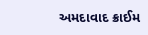અમદાવાદ ક્રાઈમ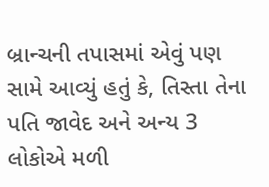બ્રાન્ચની તપાસમાં એવું પણ સામે આવ્યું હતું કે, તિસ્તા તેના પતિ જાવેદ અને અન્ય 3 લોકોએ મળી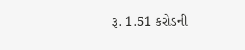રૂ. 1.51 કરોડની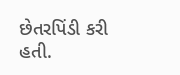છેતરપિંડી કરી હતી.